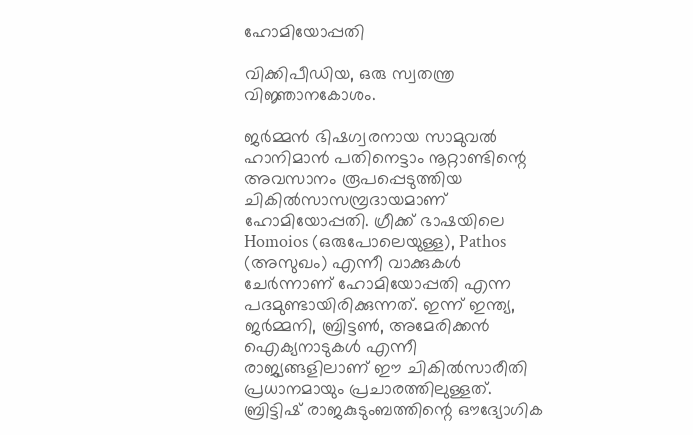ഹോമിയോപ്പതി

വിക്കിപീഡിയ, ഒരു സ്വതന്ത്ര വിജ്ഞാനകോശം.

ജർമ്മൻ ഭിഷഗ്വരനായ സാമുവൽ ഹാനിമാൻ പതിനെട്ടാം നൂറ്റാണ്ടിന്റെ അവസാനം രൂപപ്പെടുത്തിയ ചികിൽസാസമ്പ്രദായമാണ്‌ ഹോമിയോപ്പതി. ഗ്രീക്ക്‌ ഭാഷയിലെ Homoios (ഒരുപോലെയുള്ള), Pathos (അസുഖം) എന്നീ വാക്കുകൾ ചേർന്നാണ് ഹോമിയോപ്പതി എന്ന പദമുണ്ടായിരിക്കുന്നത്‌. ഇന്ന് ഇന്ത്യ, ജർമ്മനി, ബ്രിട്ടൺ, അമേരിക്കൻ ഐക്യനാടുകൾ എന്നീ രാജ്യങ്ങളിലാണ്‌ ഈ ചികിൽസാരീതി പ്രധാനമായും പ്രചാരത്തിലുള്ളത്‌. ബ്രിട്ടിഷ് രാജകുടുംബത്തിന്റെ ഔദ്യോഗിക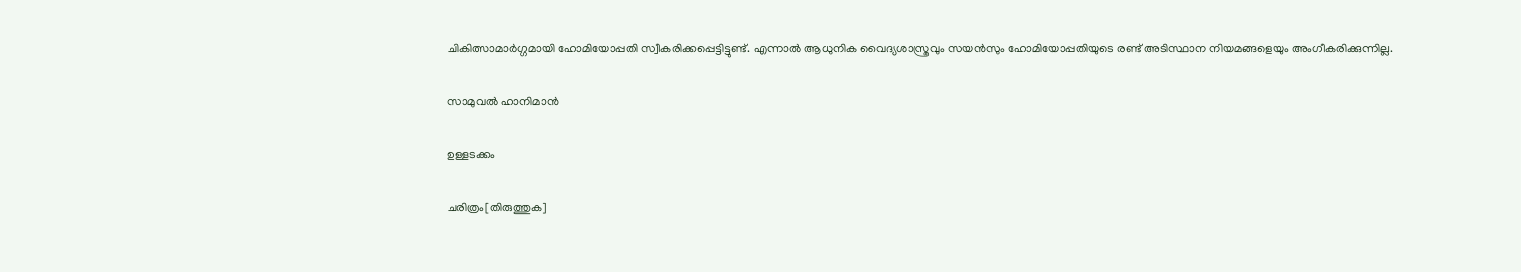ചികിത്സാമാർഗ്ഗമായി ഹോമിയോപ്പതി സ്വീകരിക്കപ്പെട്ടിട്ടുണ്ട്. എന്നാൽ ആധുനിക വൈദ്യശാസ്ത്രവും സയൻസും ഹോമിയോപ്പതിയുടെ രണ്ട് അടിസ്ഥാന നിയമങ്ങളെയും അംഗീകരിക്കുന്നില്ല.

സാമുവൽ ഹാനിമാൻ

ഉള്ളടക്കം

ചരിത്രം[തിരുത്തുക]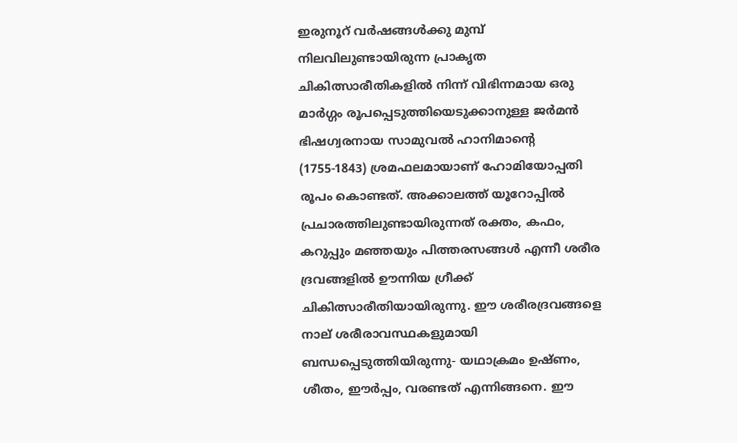ഇരുനൂറ് വർഷങ്ങൾക്കു മുമ്പ് നിലവിലുണ്ടായിരുന്ന പ്രാകൃത ചികിത്സാരീതികളിൽ നിന്ന് വിഭിന്നമായ ഒരു മാർഗ്ഗം രൂപപ്പെടുത്തിയെടുക്കാനുള്ള ജർമൻ ഭിഷഗ്വരനായ സാമുവൽ ഹാനിമാന്റെ (1755-1843) ശ്രമഫലമായാണ് ഹോമിയോപ്പതി രൂപം കൊണ്ടത്. അക്കാലത്ത് യൂറോപ്പിൽ പ്രചാരത്തിലുണ്ടായിരുന്നത് രക്തം, കഫം, കറുപ്പും മഞ്ഞയും പിത്തരസങ്ങൾ എന്നീ ശരീര ദ്രവങ്ങളിൽ ഊന്നിയ ഗ്രീക്ക് ചികിത്സാരീതിയായിരുന്നു. ഈ ശരീരദ്രവങ്ങളെ നാല് ശരീരാവസ്ഥകളുമായി ബന്ധപ്പെടുത്തിയിരുന്നു- യഥാക്രമം ഉഷ്ണം, ശീതം, ഈർപ്പം, വരണ്ടത് എന്നിങ്ങനെ. ഈ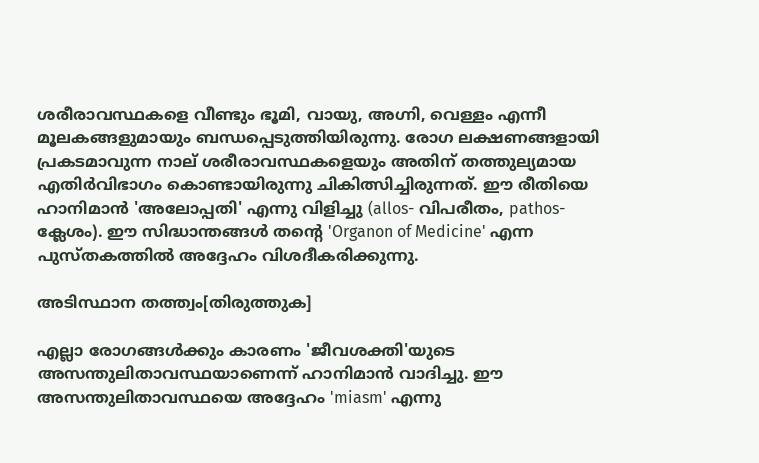ശരീരാവസ്ഥകളെ വീണ്ടും ഭൂമി, വായു, അഗ്നി, വെള്ളം എന്നീ മൂലകങ്ങളുമായും ബന്ധപ്പെടുത്തിയിരുന്നു. രോഗ ലക്ഷണങ്ങളായി പ്രകടമാവുന്ന നാല് ശരീരാവസ്ഥകളെയും അതിന് തത്തുല്യമായ എതിർവിഭാഗം കൊണ്ടായിരുന്നു ചികിത്സിച്ചിരുന്നത്. ഈ രീതിയെ ഹാനിമാൻ 'അലോപ്പതി' എന്നു വിളിച്ചു (allos- വിപരീതം, pathos- ക്ലേശം). ഈ സിദ്ധാന്തങ്ങൾ തന്റെ 'Organon of Medicine' എന്ന പുസ്തകത്തിൽ അദ്ദേഹം വിശദീകരിക്കുന്നു.

അടിസ്ഥാന തത്ത്വം[തിരുത്തുക]

എല്ലാ രോഗങ്ങൾക്കും കാരണം 'ജീവശക്തി'യുടെ അസന്തുലിതാവസ്ഥയാണെന്ന് ഹാനിമാൻ വാദിച്ചു. ഈ അസന്തുലിതാവസ്ഥയെ അദ്ദേഹം 'miasm' എന്നു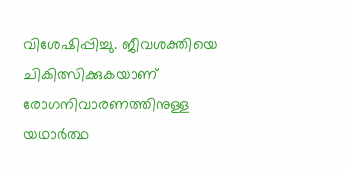വിശേഷിപ്പിച്ചു. ജീവശക്തിയെ ചികിത്സിക്കുകയാണ് രോഗനിവാരണത്തിനുള്ള യഥാർത്ഥ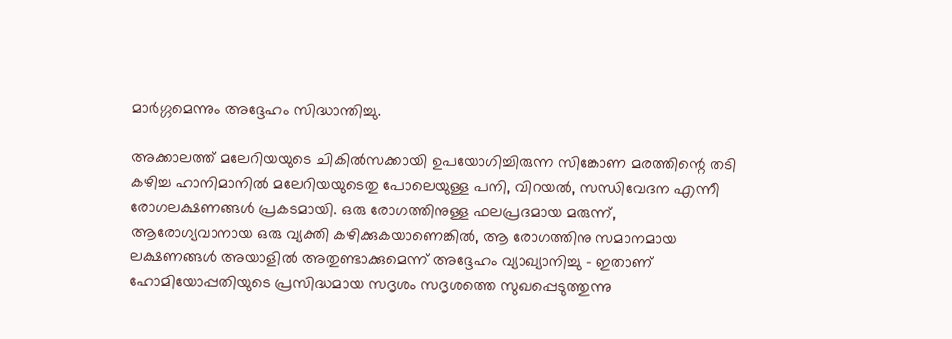മാർഗ്ഗമെന്നും അദ്ദേഹം സിദ്ധാന്തിച്ചു.

അക്കാലത്ത്‌ മലേറിയയുടെ ചികിൽസക്കായി ഉപയോഗിച്ചിരുന്ന സിങ്കോണ മരത്തിന്റെ തടി കഴിച്ച ഹാനിമാനിൽ മലേറിയയുടെതു പോലെയുള്ള പനി, വിറയൽ, സന്ധിവേദന എന്നീ രോഗലക്ഷണങ്ങൾ പ്രകടമായി. ഒരു രോഗത്തിനുള്ള ഫലപ്രദമായ മരുന്ന്, ആരോഗ്യവാനായ ഒരു വ്യക്തി കഴിക്കുകയാണെങ്കിൽ, ആ രോഗത്തിനു സമാനമായ ലക്ഷണങ്ങൾ അയാളിൽ അതുണ്ടാക്കുമെന്ന് അദ്ദേഹം വ്യാഖ്യാനിച്ചു - ഇതാണ്‌ ഹോമിയോപ്പതിയുടെ പ്രസിദ്ധമായ സദൃശം സദൃശത്തെ സുഖപ്പെടുത്തുന്നു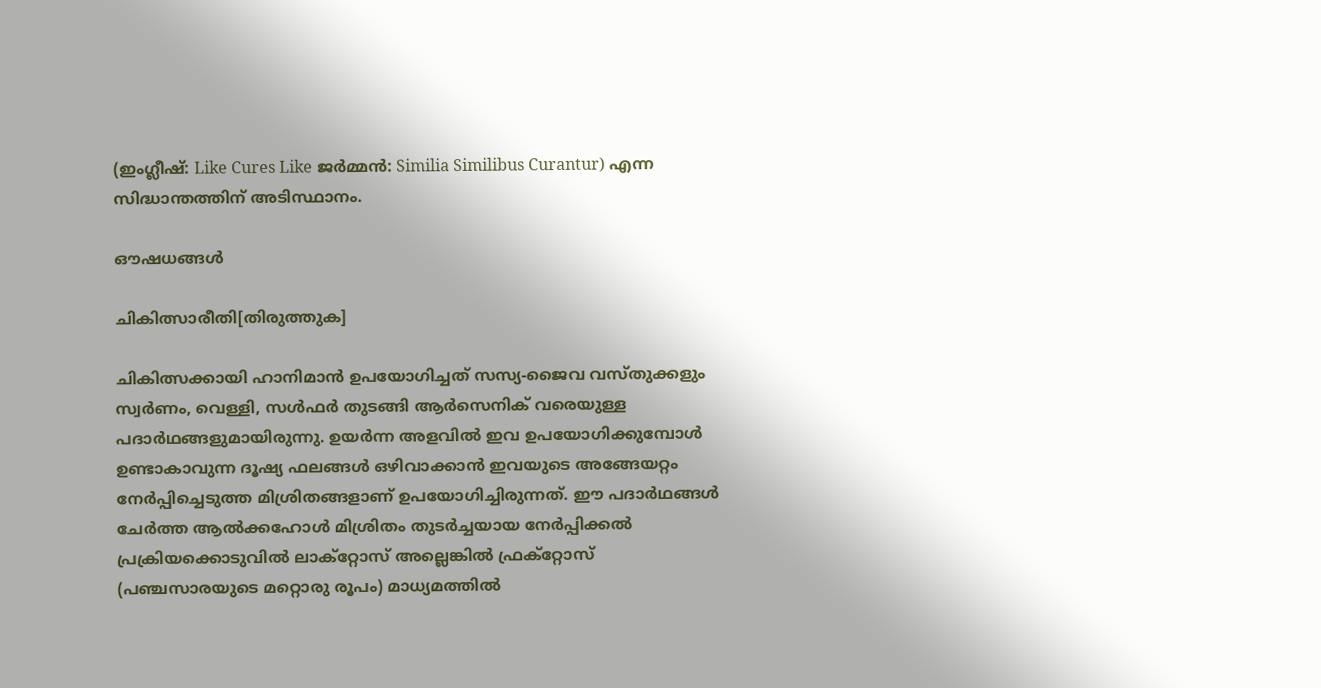(ഇംഗ്ലീഷ്: Like Cures Like ജർമ്മൻ: Similia Similibus Curantur) എന്ന സിദ്ധാന്തത്തിന് അടിസ്ഥാനം.

ഔഷധങ്ങൾ

ചികിത്സാരീതി[തിരുത്തുക]

ചികിത്സക്കായി ഹാനിമാൻ ഉപയോഗിച്ചത് സസ്യ-ജൈവ വസ്തുക്കളും സ്വർണം, വെള്ളി, സൾഫർ തുടങ്ങി ആർസെനിക് വരെയുള്ള പദാർഥങ്ങളുമായിരുന്നു. ഉയർന്ന അളവിൽ ഇവ ഉപയോഗിക്കുമ്പോൾ ഉണ്ടാകാവുന്ന ദൂഷ്യ ഫലങ്ങൾ ഒഴിവാക്കാൻ ഇവയുടെ അങ്ങേയറ്റം നേർപ്പിച്ചെടുത്ത മിശ്രിതങ്ങളാണ് ഉപയോഗിച്ചിരുന്നത്. ഈ പദാർഥങ്ങൾ ചേർത്ത ആൽക്കഹോൾ മിശ്രിതം തുടർച്ചയായ നേർപ്പിക്കൽ പ്രക്രിയക്കൊടുവിൽ ലാക്റ്റോസ് അല്ലെങ്കിൽ ഫ്രക്റ്റോസ് (പഞ്ചസാരയുടെ മറ്റൊരു രൂപം) മാധ്യമത്തിൽ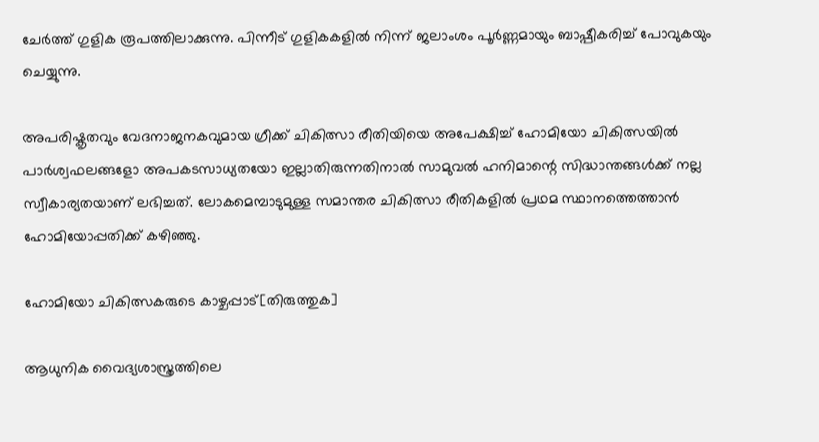ചേർത്ത് ഗുളിക രൂപത്തിലാക്കുന്നു. പിന്നീട് ഗുളികകളിൽ നിന്ന് ജലാംശം പൂർണ്ണമായും ബാഷ്പീകരിച്ച് പോവുകയും ചെയ്യുന്നു.

അപരിഷ്കൃതവും വേദനാജനകവുമായ ഗ്രീക്ക് ചികിത്സാ രീതിയിയെ അപേക്ഷിച്ച് ഹോമിയോ ചികിത്സയിൽ പാർശ്വഫലങ്ങളോ അപകടസാധ്യതയോ ഇല്ലാതിരുന്നതിനാൽ സാമുവൽ ഹനിമാന്റെ സിദ്ധാന്തങ്ങൾക്ക് നല്ല സ്വീകാര്യതയാണ് ലഭിച്ചത്. ലോകമെമ്പാടുമുള്ള സമാന്തര ചികിത്സാ രീതികളിൽ പ്രഥമ സ്ഥാനത്തെത്താൻ ഹോമിയോപ്പതിക്ക് കഴിഞ്ഞു.

ഹോമിയോ ചികിത്സകരുടെ കാഴ്ചപ്പാട്[തിരുത്തുക]

ആധുനിക വൈദ്യശാസ്ത്രത്തിലെ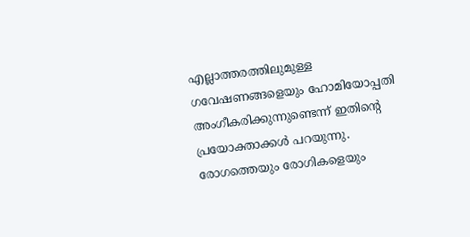എല്ലാത്തരത്തിലുമുള്ള ഗവേഷണങ്ങളെയും ഹോമിയോപ്പതി അംഗീകരിക്കുന്നുണ്ടെന്ന് ഇതിന്റെ പ്രയോക്താക്കൾ പറയുന്നു. രോഗത്തെയും രോഗികളെയും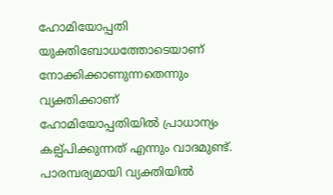ഹോമിയോപ്പതി യുക്തിബോധത്തോടെയാണ്‌ നോക്കിക്കാണുന്നതെന്നും വ്യക്തിക്കാണ് ഹോമിയോപ്പതിയിൽ പ്രാധാന്യം കല്പ്പിക്കുന്നത് എന്നും വാദമുണ്ട്. പാരമ്പര്യമായി വ്യക്തിയിൽ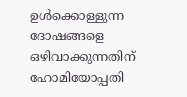ഉൾക്കൊള്ളുന്ന ദോഷങ്ങളെ ഒഴിവാക്കുന്നതിന് ഹോമിയോപ്പതി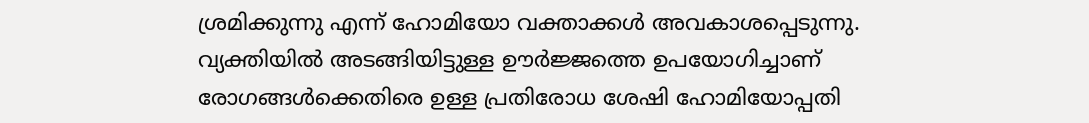ശ്രമിക്കുന്നു എന്ന് ഹോമിയോ വക്താക്കൾ അവകാശപ്പെടുന്നു. വ്യക്തിയിൽ അടങ്ങിയിട്ടുള്ള ഊർജ്ജത്തെ ഉപയോഗിച്ചാണ്‌ രോഗങ്ങൾക്കെതിരെ ഉള്ള പ്രതിരോധ ശേഷി ഹോമിയോപ്പതി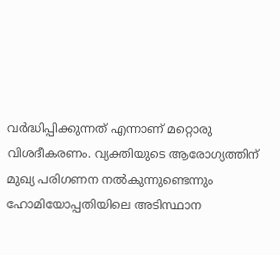വർദ്ധിപ്പിക്കുന്നത് എന്നാണ്‌ മറ്റൊരു വിശദീകരണം. വ്യക്തിയുടെ ആരോഗ്യത്തിന് മുഖ്യ പരിഗണന നൽകുന്നുണ്ടെന്നും ഹോമിയോപ്പതിയിലെ അടിസ്ഥാന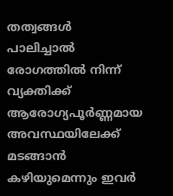തത്വങ്ങൾ പാലിച്ചാൽ രോഗത്തിൽ നിന്ന് വ്യക്തിക്ക് ആരോഗ്യപൂർണ്ണമായ അവസ്ഥയിലേക്ക് മടങ്ങാൻ കഴിയുമെന്നും ഇവർ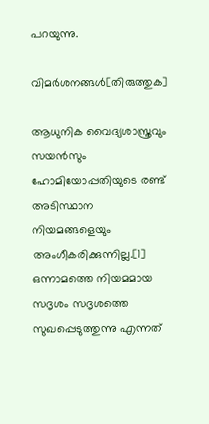പറയുന്നു.

വിമർശനങ്ങൾ[തിരുത്തുക]

ആധുനിക വൈദ്യശാസ്ത്രവും സയൻസും ഹോമിയോപ്പതിയുടെ രണ്ട് അടിസ്ഥാന നിയമങ്ങളെയും അംഗീകരിക്കുന്നില്ല.[1] ഒന്നാമത്തെ നിയമമായ സദൃശം സദൃശത്തെ സുഖപ്പെടുത്തുന്നു എന്നത്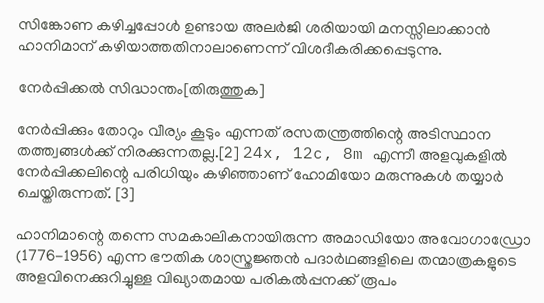സിങ്കോണ കഴിച്ചപ്പോൾ ഉണ്ടായ അലർജി ശരിയായി മനസ്സിലാക്കാൻ ഹാനിമാന് കഴിയാത്തതിനാലാണെന്ന് വിശദീകരിക്കപ്പെടുന്നു.

നേർപ്പിക്കൽ സിദ്ധാന്തം[തിരുത്തുക]

നേർപ്പിക്കും തോറും വീര്യം കൂടും എന്നത് രസതന്ത്രത്തിന്റെ അടിസ്ഥാന തത്ത്വങ്ങൾക്ക് നിരക്കുന്നതല്ല.[2] 24x, 12c, 8m എന്നീ അളവുകളിൽ നേർപ്പിക്കലിന്റെ പരിധിയും കഴിഞ്ഞാണ് ഹോമിയോ മരുന്നുകൾ തയ്യാർ ചെയ്തിരുന്നത്. [3]

ഹാനിമാന്റെ തന്നെ സമകാലികനായിരുന്ന അമാഡിയോ അവോഗാഡ്രോ (1776-1956) എന്ന ഭൗതിക ശാസ്ത്രജ്ഞൻ പദാർഥങ്ങളിലെ തന്മാത്രകളുടെ അളവിനെക്കുറിച്ചുള്ള വിഖ്യാതമായ പരികൽപ്പനക്ക് രൂപം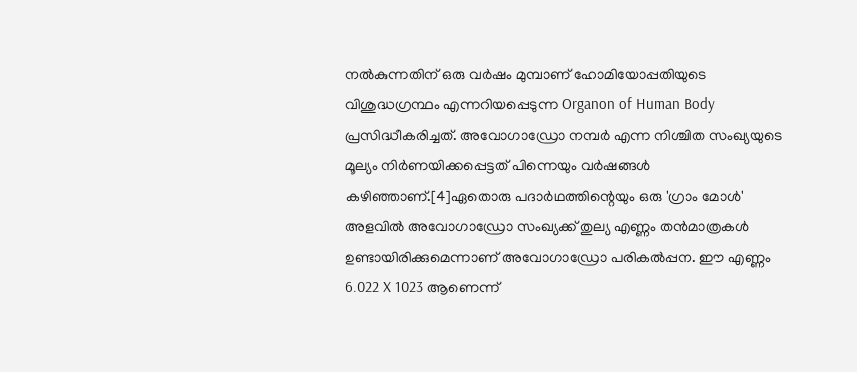നൽകുന്നതിന് ഒരു വർഷം മുമ്പാണ് ഹോമിയോപ്പതിയുടെ വിശുദ്ധഗ്രന്ഥം എന്നറിയപ്പെടുന്ന Organon of Human Body പ്രസിദ്ധീകരിച്ചത്. അവോഗാഡ്രോ നമ്പർ എന്ന നിശ്ചിത സംഖ്യയുടെ മൂല്യം നിർണയിക്കപ്പെട്ടത് പിന്നെയും വർഷങ്ങൾ കഴിഞ്ഞാണ്.[4]ഏതൊരു പദാർഥത്തിന്റെയും ഒരു 'ഗ്രാം മോൾ' അളവിൽ അവോഗാഡ്രോ സംഖ്യക്ക് തുല്യ എണ്ണം തൻമാത്രകൾ ഉണ്ടായിരിക്കുമെന്നാണ് അവോഗാഡ്രോ പരികൽപ്പന. ഈ എണ്ണം 6.022 X 1023 ആണെന്ന്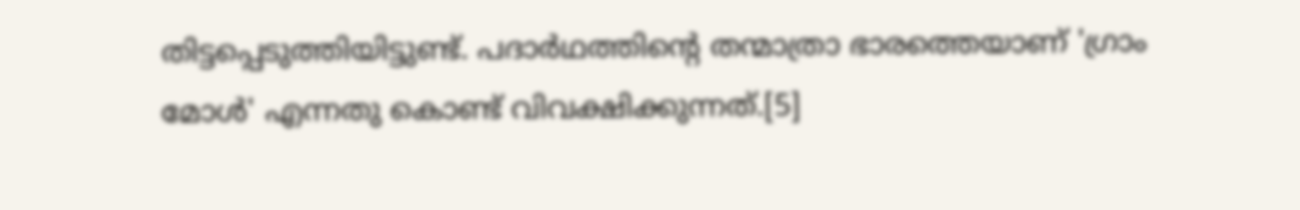തിട്ടപ്പെടുത്തിയിട്ടുണ്ട്. പദാർഥത്തിന്റെ തന്മാത്രാ ഭാരത്തെയാണ് 'ഗ്രാം മോൾ' എന്നതു കൊണ്ട് വിവക്ഷിക്കുന്നത്.[5]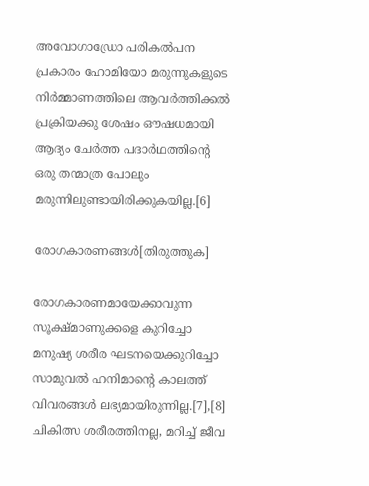അവോഗാഡ്രോ പരികൽ‌പന പ്രകാരം ഹോമിയോ മരുന്നുകളുടെ നിർമ്മാണത്തിലെ ആവർത്തിക്കൽ പ്രക്രിയക്കു ശേഷം ഔഷധമായി ആദ്യം ചേർത്ത പദാർഥത്തിന്റെ ഒരു തന്മാത്ര പോലും മരുന്നിലുണ്ടായിരിക്കുകയില്ല.[6]

രോഗകാരണങ്ങൾ[തിരുത്തുക]

രോഗകാരണമായേക്കാവുന്ന സൂക്ഷ്മാണുക്കളെ കുറിച്ചോ മനുഷ്യ ശരീര ഘടനയെക്കുറിച്ചോ സാമുവൽ ഹനിമാന്റെ കാലത്ത് വിവരങ്ങൾ ലഭ്യമായിരുന്നില്ല.[7],[8] ചികിത്സ ശരീരത്തിനല്ല, മറിച്ച് ജീവ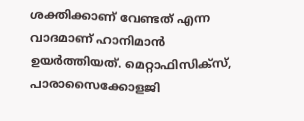ശക്തിക്കാണ് വേണ്ടത് എന്ന വാദമാണ് ഹാനിമാൻ ഉയർത്തിയത്. മെറ്റാഫിസിക്സ്, പാരാസൈക്കോളജി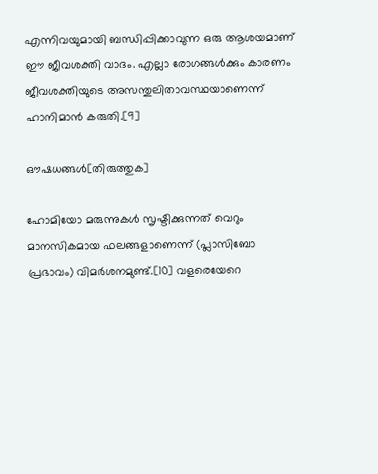എന്നിവയുമായി ബന്ധിപ്പിക്കാവുന്ന ഒരു ആശയമാണ് ഈ ജീവശക്തി വാദം. എല്ലാ രോഗങ്ങൾക്കും കാരണം ജീവശക്തിയുടെ അസന്തുലിതാവസ്ഥയാണെന്ന് ഹാനിമാൻ കരുതി.[9]

ഔഷധങ്ങൾ[തിരുത്തുക]

ഹോമിയോ മരുന്നുകൾ സൃഷ്ടിക്കുന്നത് വെറും മാനസികമായ ഫലങ്ങളാണെന്ന് (പ്ലാസിബോ പ്രഭാവം) വിമർശനമുണ്ട്.[10] വളരെയേറെ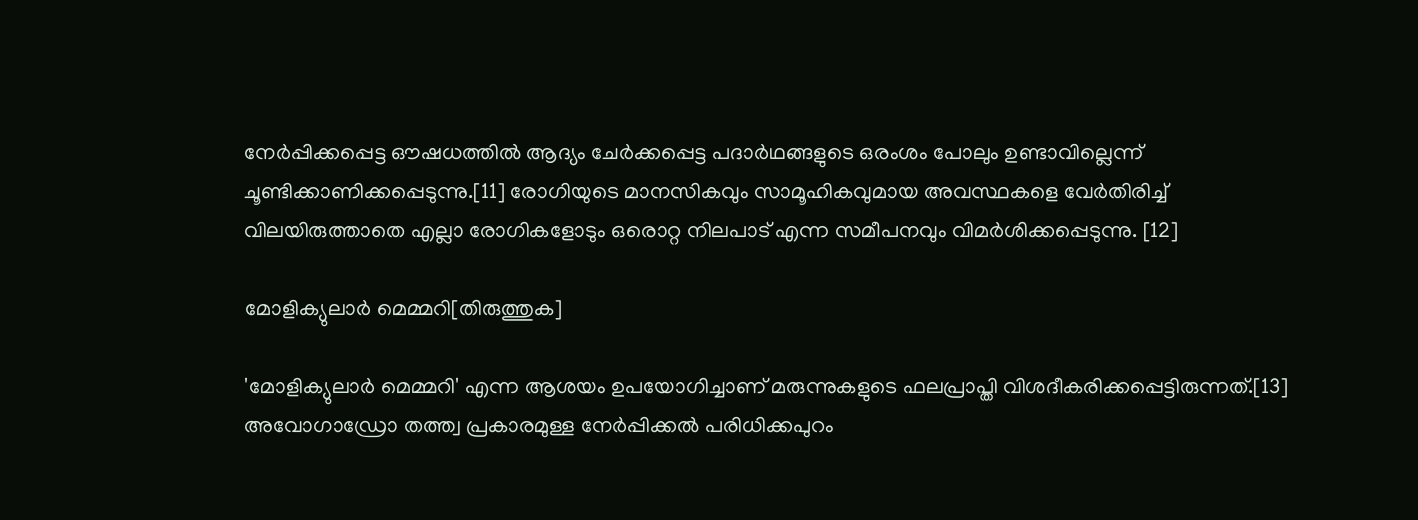നേർപ്പിക്കപ്പെട്ട ഔഷധത്തിൽ ആദ്യം ചേർക്കപ്പെട്ട പദാർഥങ്ങളുടെ ഒരംശം പോലും ഉണ്ടാവില്ലെന്ന് ചൂണ്ടിക്കാണിക്കപ്പെടുന്നു.[11] രോഗിയുടെ മാനസികവും സാമൂഹികവുമായ അവസ്ഥകളെ വേർതിരിച്ച് വിലയിരുത്താതെ എല്ലാ രോഗികളോടും ഒരൊറ്റ നിലപാട് എന്ന സമീപനവും വിമർശിക്കപ്പെടുന്നു. [12]

മോളിക്യുലാർ മെമ്മറി[തിരുത്തുക]

'മോളിക്യുലാർ മെമ്മറി' എന്ന ആശയം ഉപയോഗിച്ചാണ് മരുന്നുകളുടെ ഫലപ്രാപ്തി വിശദീകരിക്കപ്പെട്ടിരുന്നത്.[13] അവോഗാഡ്രോ തത്ത്വ പ്രകാരമുള്ള നേർപ്പിക്കൽ പരിധിക്കപുറം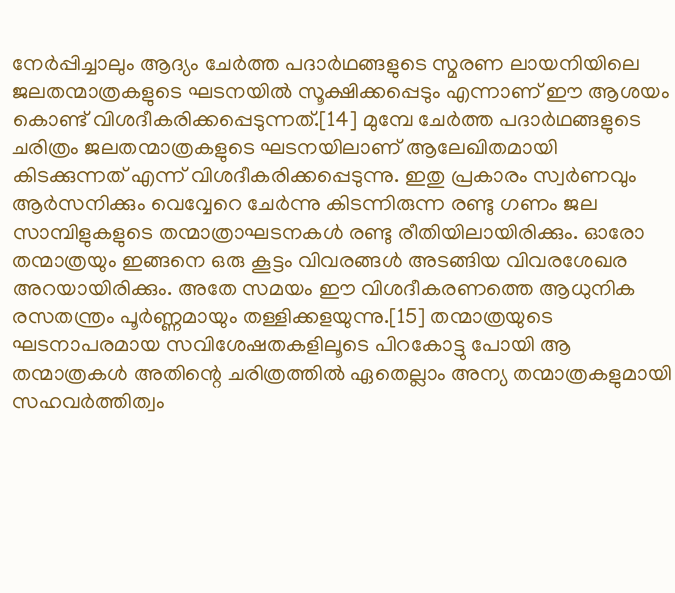നേർപ്പിച്ചാലും ആദ്യം ചേർത്ത പദാർഥങ്ങളുടെ സ്മരണ ലായനിയിലെ ജലതന്മാത്രകളുടെ ഘടനയിൽ സൂക്ഷിക്കപ്പെടും എന്നാണ് ഈ ആശയം കൊണ്ട് വിശദീകരിക്കപ്പെടുന്നത്.[14] മുമ്പേ ചേർത്ത പദാർഥങ്ങളുടെ ചരിത്രം ജലതന്മാത്രകളുടെ ഘടനയിലാണ് ആലേഖിതമായി കിടക്കുന്നത് എന്ന് വിശദീകരിക്കപ്പെടുന്നു. ഇതു പ്രകാരം സ്വർണവും ആർസനിക്കും വെവ്വേറെ ചേർന്നു കിടന്നിരുന്ന രണ്ടു ഗണം ജല സാമ്പിളുകളുടെ തന്മാത്രാഘടനകൾ രണ്ടു രീതിയിലായിരിക്കും. ഓരോ തന്മാത്രയും ഇങ്ങനെ ഒരു കൂട്ടം വിവരങ്ങൾ അടങ്ങിയ വിവരശേഖര അറയായിരിക്കും. അതേ സമയം ഈ വിശദീകരണത്തെ ആധുനിക രസതന്ത്രം പൂർണ്ണമായും തള്ളിക്കളയുന്നു.[15] തന്മാത്രയുടെ ഘടനാപരമായ സവിശേഷതകളിലൂടെ പിറകോട്ടു പോയി ആ തന്മാത്രകൾ അതിന്റെ ചരിത്രത്തിൽ ഏതെല്ലാം അന്യ തന്മാത്രകളുമായി സഹവർത്തിത്വം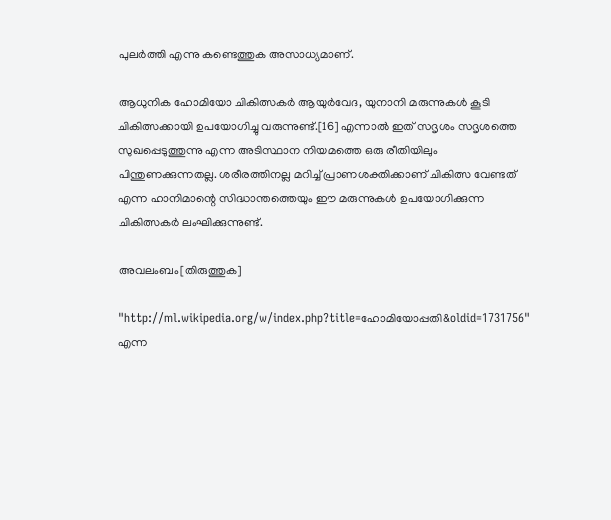പുലർത്തി എന്നു കണ്ടെത്തുക അസാധ്യമാണ്.

ആധുനിക ഹോമിയോ ചികിത്സകർ ആയുർവേദ, യുനാനി മരുന്നുകൾ കൂടി ചികിത്സക്കായി ഉപയോഗിച്ചു വരുന്നുണ്ട്.[16] എന്നാൽ ഇത് സദൃശം സദൃശത്തെ സുഖപ്പെടുത്തുന്നു എന്ന അടിസ്ഥാന നിയമത്തെ ഒരു രീതിയിലും പിന്തുണക്കുന്നതല്ല. ശരീരത്തിനല്ല മറിച്ച് പ്രാണശക്തിക്കാണ് ചികിത്സ വേണ്ടത് എന്ന ഹാനിമാന്റെ സിദ്ധാന്തത്തെയും ഈ മരുന്നുകൾ ഉപയോഗിക്കുന്ന ചികിത്സകർ ലംഘിക്കുന്നുണ്ട്.

അവലംബം[തിരുത്തുക]

"http://ml.wikipedia.org/w/index.php?title=ഹോമിയോപ്പതി&oldid=1731756" എന്ന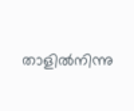താളിൽനിന്നു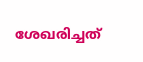ശേഖരിച്ചത്